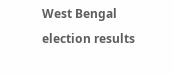West Bengal election results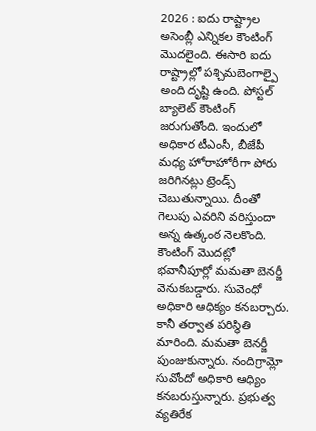2026 : ఐదు రాష్ట్రాల అసెంబ్లీ ఎన్నికల కౌంటింగ్ మొదలైంది. ఈసారి ఐదు రాష్ట్రాల్లో పశ్చిమబెంగాల్పై అంది దృష్టి ఉంది. పోస్టల్ బ్యాలెట్ కౌంటింగ్ జరుగుతోంది. ఇందులో అధికార టీఎంసీ, బీజేపీ మధ్య హోరాహోరీగా పోరు జరిగినట్లు ట్రెండ్స్ చెబుతున్నాయి. దీంతో గెలుపు ఎవరిని వరిస్తుందా అన్న ఉత్కంఠ నెలకొంది. కౌంటింగ్ మొదట్లో భవానీపూర్లో మమతా బెనర్జీ వెనుకబడ్డారు. సువెంధో అధికారి ఆధిక్యం కనబర్చారు. కానీ తర్వాత పరిస్థితి మారింది. మమతా బెనర్జీ పుంజుకున్నారు. నందిగ్రామ్లో సువోందో అధికారి ఆధ్యిం కనబరుస్తున్నారు. ప్రభుత్వ వ్యతిరేక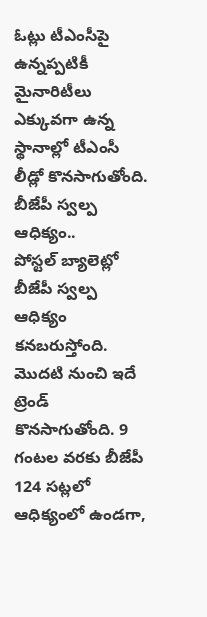ఓట్లు టీఎంసీపై ఉన్నప్పటికీ మైనారిటీలు ఎక్కువగా ఉన్న స్థానాల్లో టీఎంసీ లీడ్లో కొనసాగుతోంది.
బీజేపీ స్వల్ప ఆధిక్యం..
పోస్టల్ బ్యాలెట్లో బీజేపీ స్వల్ప ఆధిక్యం కనబరుస్తోంది. మొదటి నుంచి ఇదే ట్రెండ్ కొనసాగుతోంది. 9 గంటల వరకు బీజేపీ 124 సట్లలో ఆధిక్యంలో ఉండగా,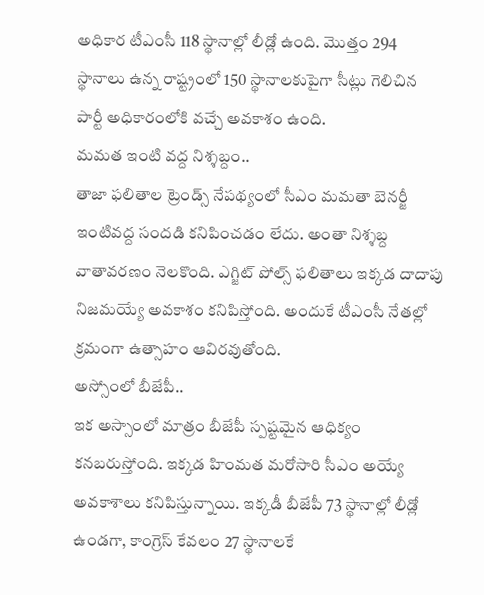అధికార టీఎంసీ 118 స్థానాల్లో లీడ్లో ఉంది. మొత్తం 294 స్థానాలు ఉన్న రాష్ట్రంలో 150 స్థానాలకుపైగా సీట్లు గెలిచిన పార్టీ అధికారంలోకి వచ్చే అవకాశం ఉంది.
మమత ఇంటి వద్ద నిశ్శబ్దం..
తాజా ఫలితాల ట్రెండ్స్ నేపథ్యంలో సీఎం మమతా బెనర్జీ ఇంటివద్ద సందడి కనిపించడం లేదు. అంతా నిశ్శబ్ద వాతావరణం నెలకొంది. ఎగ్జిట్ పోల్స్ ఫలితాలు ఇక్కడ దాదాపు నిజమయ్యే అవకాశం కనిపిస్తోంది. అందుకే టీఎంసీ నేతల్లో క్రమంగా ఉత్సాహం ఆవిరవుతోంది.
అస్సోంలో బీజేపీ..
ఇక అస్సాంలో మాత్రం బీజేపీ స్పష్టమైన ఆధిక్యం కనబరుస్తోంది. ఇక్కడ హింమత మరోసారి సీఎం అయ్యే అవకాశాలు కనిపిస్తున్నాయి. ఇక్కడీ బీజేపీ 73 స్థానాల్లో లీడ్లో ఉండగా, కాంగ్రెస్ కేవలం 27 స్థానాలకే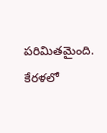పరిమితమైంది.
కేరళలో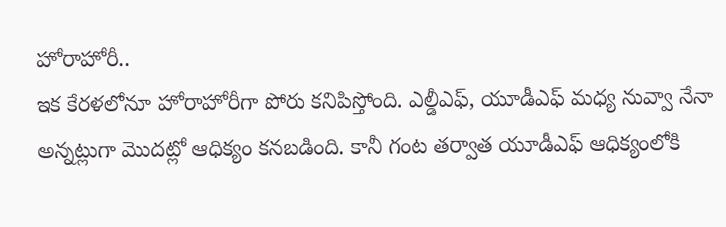హోరాహోరీ..
ఇక కేరళలోనూ హోరాహోరీగా పోరు కనిపిస్తోంది. ఎల్డీఎఫ్, యూడీఎఫ్ మధ్య నువ్వా నేనా అన్నట్లుగా మొదట్లో ఆధిక్యం కనబడింది. కానీ గంట తర్వాత యూడీఎఫ్ ఆధిక్యంలోకి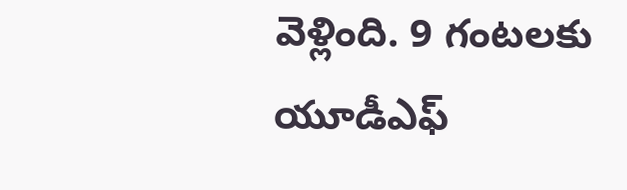వెళ్లింది. 9 గంటలకు యూడీఎఫ్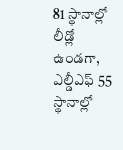81 స్థానాల్లో లీడ్లో ఉండగా, ఎల్డీఎఫ్ 55 స్థానాల్లో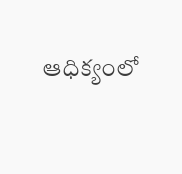ఆధిక్యంలో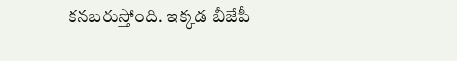కనబరుస్తోంది. ఇక్కడ బీజేపీ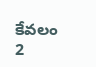కేవలం 2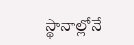స్థానాల్లోనే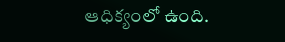ఆధిక్యంలో ఉంది.